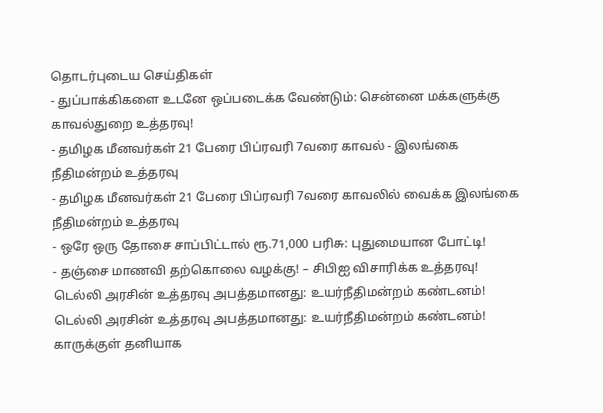தொடர்புடைய செய்திகள்
- துப்பாக்கிகளை உடனே ஒப்படைக்க வேண்டும்: சென்னை மக்களுக்கு காவல்துறை உத்தரவு!
- தமிழக மீனவர்கள் 21 பேரை பிப்ரவரி 7வரை காவல் - இலங்கை நீதிமன்றம் உத்தரவு
- தமிழக மீனவர்கள் 21 பேரை பிப்ரவரி 7வரை காவலில் வைக்க இலங்கை நீதிமன்றம் உத்தரவு
- ஒரே ஒரு தோசை சாப்பிட்டால் ரூ.71,000 பரிசு: புதுமையான போட்டி!
- தஞ்சை மாணவி தற்கொலை வழக்கு! – சிபிஐ விசாரிக்க உத்தரவு!
டெல்லி அரசின் உத்தரவு அபத்தமானது: உயர்நீதிமன்றம் கண்டனம்!
டெல்லி அரசின் உத்தரவு அபத்தமானது: உயர்நீதிமன்றம் கண்டனம்!
காருக்குள் தனியாக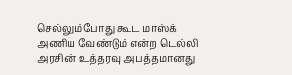செல்லும்போது கூட மாஸ்க் அணிய வேண்டும் என்ற டெல்லி அரசின் உத்தரவு அபத்தமானது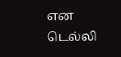என டெல்லி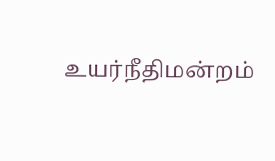உயர்நீதிமன்றம்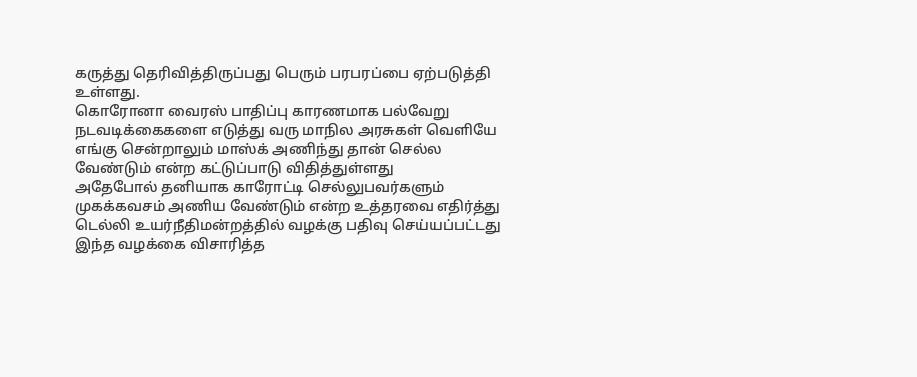கருத்து தெரிவித்திருப்பது பெரும் பரபரப்பை ஏற்படுத்தி உள்ளது.
கொரோனா வைரஸ் பாதிப்பு காரணமாக பல்வேறு நடவடிக்கைகளை எடுத்து வரு மாநில அரசுகள் வெளியே எங்கு சென்றாலும் மாஸ்க் அணிந்து தான் செல்ல வேண்டும் என்ற கட்டுப்பாடு விதித்துள்ளது
அதேபோல் தனியாக காரோட்டி செல்லுபவர்களும் முகக்கவசம் அணிய வேண்டும் என்ற உத்தரவை எதிர்த்து டெல்லி உயர்நீதிமன்றத்தில் வழக்கு பதிவு செய்யப்பட்டது
இந்த வழக்கை விசாரித்த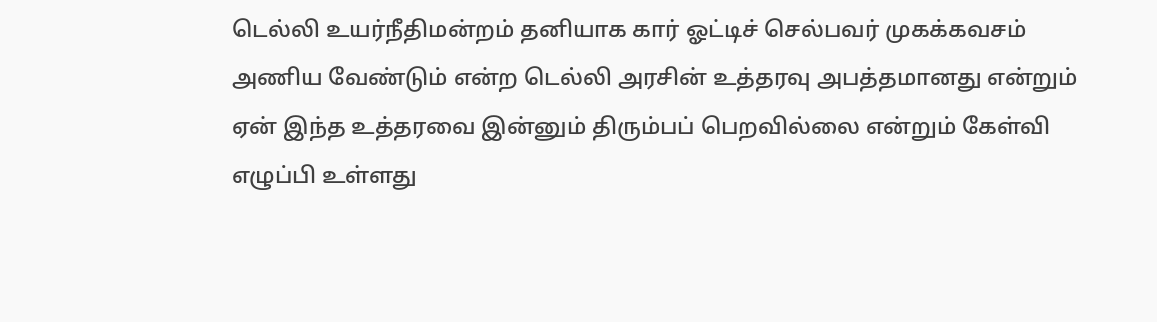டெல்லி உயர்நீதிமன்றம் தனியாக கார் ஓட்டிச் செல்பவர் முகக்கவசம் அணிய வேண்டும் என்ற டெல்லி அரசின் உத்தரவு அபத்தமானது என்றும் ஏன் இந்த உத்தரவை இன்னும் திரும்பப் பெறவில்லை என்றும் கேள்வி எழுப்பி உள்ளது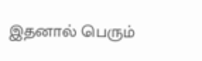இதனால் பெரும்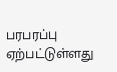பரபரப்பு ஏற்பட்டுள்ளது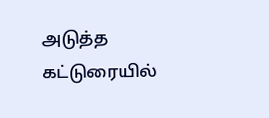அடுத்த கட்டுரையில்